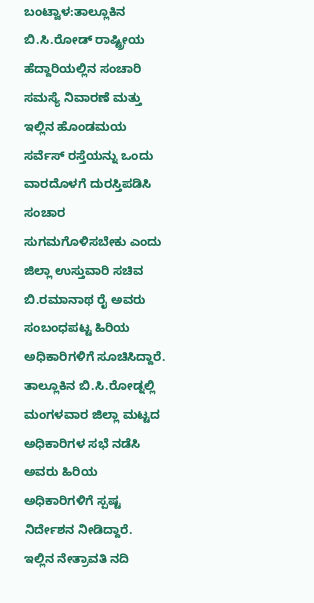ಬಂಟ್ವಾಳ:ತಾಲ್ಲೂಕಿನ ಬಿ.ಸಿ.ರೋಡ್ ರಾಷ್ಟ್ರೀಯ ಹೆದ್ದಾರಿಯಲ್ಲಿನ ಸಂಚಾರಿ ಸಮಸ್ಯೆ ನಿವಾರಣೆ ಮತ್ತು ಇಲ್ಲಿನ ಹೊಂಡಮಯ ಸರ್ವೆಸ್ ರಸ್ತೆಯನ್ನು ಒಂದು ವಾರದೊಳಗೆ ದುರಸ್ತಿಪಡಿಸಿ ಸಂಚಾರ ಸುಗಮಗೊಳಿಸಬೇಕು ಎಂದು ಜಿಲ್ಲಾ ಉಸ್ತುವಾರಿ ಸಚಿವ ಬಿ.ರಮಾನಾಥ ರೈ ಅವರು ಸಂಬಂಧಪಟ್ಟ ಹಿರಿಯ ಅಧಿಕಾರಿಗಳಿಗೆ ಸೂಚಿಸಿದ್ದಾರೆ.
ತಾಲ್ಲೂಕಿನ ಬಿ.ಸಿ.ರೋಡ್ನಲ್ಲಿ ಮಂಗಳವಾರ ಜಿಲ್ಲಾ ಮಟ್ಟದ ಅಧಿಕಾರಿಗಳ ಸಭೆ ನಡೆಸಿ ಅವರು ಹಿರಿಯ ಅಧಿಕಾರಿಗಳಿಗೆ ಸ್ಪಷ್ಟ ನಿರ್ದೇಶನ ನೀಡಿದ್ದಾರೆ.
ಇಲ್ಲಿನ ನೇತ್ರಾವತಿ ನದಿ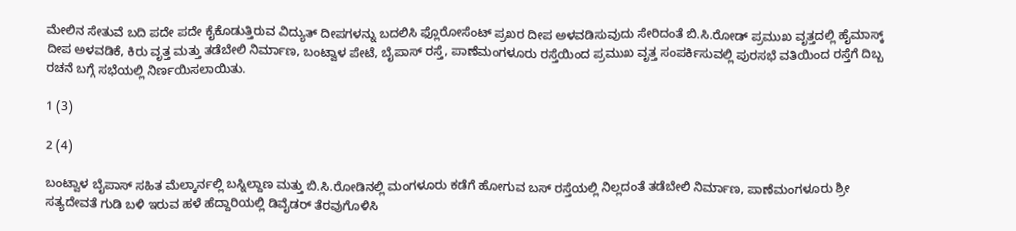ಮೇಲಿನ ಸೇತುವೆ ಬದಿ ಪದೇ ಪದೇ ಕೈಕೊಡುತ್ತಿರುವ ವಿದ್ಯುತ್ ದೀಪಗಳನ್ನು ಬದಲಿಸಿ ಫ್ಲೊರೋಸೆಂಟ್ ಪ್ರಖರ ದೀಪ ಅಳವಡಿಸುವುದು ಸೇರಿದಂತೆ ಬಿ.ಸಿ.ರೋಡ್ ಪ್ರಮುಖ ವೃತ್ತದಲ್ಲಿ ಹೈಮಾಸ್ಕ್ ದೀಪ ಅಳವಡಿಕೆ, ಕಿರು ವೃತ್ತ ಮತ್ತು ತಡೆಬೇಲಿ ನಿರ್ಮಾಣ, ಬಂಟ್ವಾಳ ಪೇಟೆ, ಬೈಪಾಸ್ ರಸ್ತೆ, ಪಾಣೆಮಂಗಳೂರು ರಸ್ತೆಯಿಂದ ಪ್ರಮುಖ ವೃತ್ತ ಸಂಪರ್ಕಿಸುವಲ್ಲಿ ಪುರಸಭೆ ವತಿಯಿಂದ ರಸ್ತೆಗೆ ದಿಬ್ಬ ರಚನೆ ಬಗ್ಗೆ ಸಭೆಯಲ್ಲಿ ನಿರ್ಣಯಿಸಲಾಯಿತು.

1 (3)

2 (4)

ಬಂಟ್ವಾಳ ಬೈಪಾಸ್ ಸಹಿತ ಮೆಲ್ಕಾರ್ನಲ್ಲಿ ಬಸ್ನಿಲ್ದಾಣ ಮತ್ತು ಬಿ.ಸಿ.ರೋಡಿನಲ್ಲಿ ಮಂಗಳೂರು ಕಡೆಗೆ ಹೋಗುವ ಬಸ್ ರಸ್ತೆಯಲ್ಲಿ ನಿಲ್ಲದಂತೆ ತಡೆಬೇಲಿ ನಿರ್ಮಾಣ, ಪಾಣೆಮಂಗಳೂರು ಶ್ರೀ ಸತ್ಯದೇವತೆ ಗುಡಿ ಬಳಿ ಇರುವ ಹಳೆ ಹೆದ್ದಾರಿಯಲ್ಲಿ ಡಿವೈಡರ್ ತೆರವುಗೊಳಿಸಿ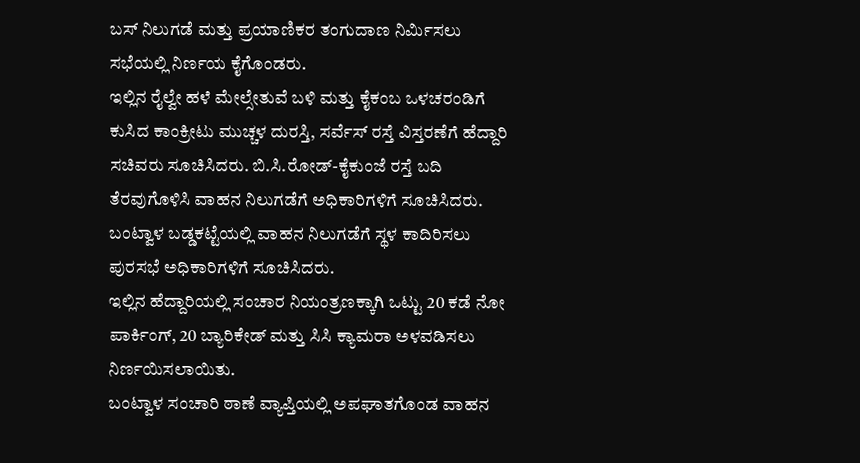ಬಸ್ ನಿಲುಗಡೆ ಮತ್ತು ಪ್ರಯಾಣಿಕರ ತಂಗುದಾಣ ನಿರ್ಮಿಸಲು ಸಭೆಯಲ್ಲಿ ನಿರ್ಣಯ ಕೈಗೊಂಡರು.
ಇಲ್ಲಿನ ರೈಲ್ವೇ ಹಳೆ ಮೇಲ್ಸೇತುವೆ ಬಳಿ ಮತ್ತು ಕೈಕಂಬ ಒಳಚರಂಡಿಗೆ ಕುಸಿದ ಕಾಂಕ್ರೀಟು ಮುಚ್ಚಳ ದುರಸ್ತಿ, ಸರ್ವೆಸ್ ರಸ್ತೆ ವಿಸ್ತರಣೆಗೆ ಹೆದ್ದಾರಿ ಸಚಿವರು ಸೂಚಿಸಿದರು. ಬಿ.ಸಿ.ರೋಡ್-ಕೈಕುಂಜೆ ರಸ್ತೆ ಬದಿ ತೆರವುಗೊಳಿಸಿ ವಾಹನ ನಿಲುಗಡೆಗೆ ಅಧಿಕಾರಿಗಳಿಗೆ ಸೂಚಿಸಿದರು.
ಬಂಟ್ವಾಳ ಬಡ್ಡಕಟ್ಟೆಯಲ್ಲಿ ವಾಹನ ನಿಲುಗಡೆಗೆ ಸ್ಥಳ ಕಾದಿರಿಸಲು ಪುರಸಭೆ ಅಧಿಕಾರಿಗಳಿಗೆ ಸೂಚಿಸಿದರು.
ಇಲ್ಲಿನ ಹೆದ್ದಾರಿಯಲ್ಲಿ ಸಂಚಾರ ನಿಯಂತ್ರಣಕ್ಕಾಗಿ ಒಟ್ಟು 20 ಕಡೆ ನೋ ಪಾರ್ಕಿಂಗ್, 20 ಬ್ಯಾರಿಕೇಡ್ ಮತ್ತು ಸಿಸಿ ಕ್ಯಾಮರಾ ಅಳವಡಿಸಲು ನಿರ್ಣಯಿಸಲಾಯಿತು.
ಬಂಟ್ವಾಳ ಸಂಚಾರಿ ಠಾಣೆ ವ್ಯಾಪ್ತಿಯಲ್ಲಿ ಅಪಘಾತಗೊಂಡ ವಾಹನ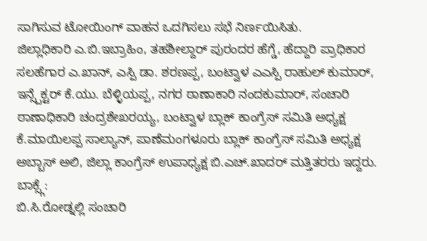ಸಾಗಿಸುವ ಟೋಯಿಂಗ್ ವಾಹನ ಒದಗಿಸಲು ಸಭೆ ನಿರ್ಣಯಿಸಿತು.
ಜಿಲ್ಲಾಧಿಕಾರಿ ಎ.ಬಿ.ಇಬ್ರಾಹಿಂ, ತಹಶೀಲ್ದಾರ್ ಪುರಂದರ ಹೆಗ್ಡೆ, ಹೆದ್ದಾರಿ ಪ್ರಾಧಿಕಾರ ಸಲಹೆಗಾರ ಎ.ಖಾನ್, ಎಸ್ಪಿ ಡಾ. ಶರಣಪ್ಪ, ಬಂಟ್ವಾಳ ಎಎಸ್ಪಿ ರಾಹುಲ್ ಕುಮಾರ್, ಇನ್ಸ್ಪೆಕ್ಟರ್ ಕೆ.ಯು. ಬೆಳ್ಳಿಯಪ್ಪ, ನಗರ ಠಾಣಾಕಾರಿ ನಂದಕುಮಾರ್, ಸಂಚಾರಿ ಠಾಣಾಧಿಕಾರಿ ಚಂದ್ರಶೇಖರಯ್ಯ, ಬಂಟ್ವಾಳ ಬ್ಲಾಕ್ ಕಾಂಗ್ರೆಸ್ ಸಮಿತಿ ಅಧ್ಯಕ್ಷ ಕೆ.ಮಾಯಿಲಪ್ಪ ಸಾಲ್ಯಾನ್, ಪಾಣೆಮಂಗಳೂರು ಬ್ಲಾಕ್ ಕಾಂಗ್ರೆಸ್ ಸಮಿತಿ ಅಧ್ಯಕ್ಷ ಅಬ್ಬಾಸ್ ಅಲಿ, ಜಿಲ್ಲಾ ಕಾಂಗ್ರೆಸ್ ಉಪಾಧ್ಯಕ್ಷ ಬಿ.ಎಚ್.ಖಾದರ್ ಮತ್ತಿತರರು ಇದ್ದರು.
ಬಾಕ್ಸ್ಗೆ:
ಬಿ.ಸಿ.ರೋಡ್ನಲ್ಲಿ ಸಂಚಾರಿ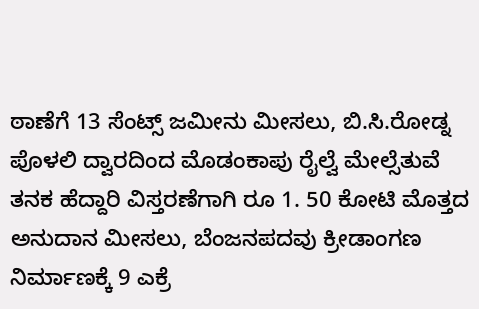ಠಾಣೆಗೆ 13 ಸೆಂಟ್ಸ್ ಜಮೀನು ಮೀಸಲು, ಬಿ.ಸಿ.ರೋಡ್ನ ಪೊಳಲಿ ದ್ವಾರದಿಂದ ಮೊಡಂಕಾಪು ರೈಲ್ವೆ ಮೇಲ್ಸೆತುವೆ ತನಕ ಹೆದ್ದಾರಿ ವಿಸ್ತರಣೆಗಾಗಿ ರೂ 1. 50 ಕೋಟಿ ಮೊತ್ತದ ಅನುದಾನ ಮೀಸಲು, ಬೆಂಜನಪದವು ಕ್ರೀಡಾಂಗಣ ನಿರ್ಮಾಣಕ್ಕೆ 9 ಎಕ್ರೆ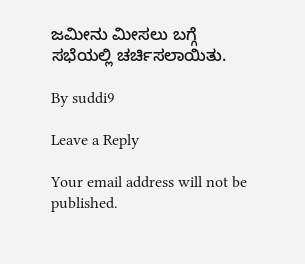ಜಮೀನು ಮೀಸಲು ಬಗ್ಗೆ ಸಭೆಯಲ್ಲಿ ಚರ್ಚಿಸಲಾಯಿತು.

By suddi9

Leave a Reply

Your email address will not be published.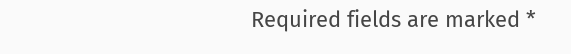Required fields are marked *